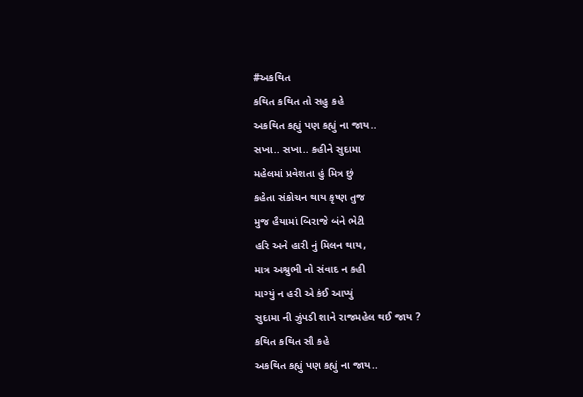#અકથિત
કથિત કથિત તો સહુ કહે
અકથિત કહ્યું પણ કહ્યું ના જાય..
સખા.. સખા.. કહીને સુદામા
મહેલમાં પ્રવેશતા હું મિત્ર છું
કહેતા સંકોચન થાય કૃષ્ણ તુજ
મુજ હૈયામાં બિરાજે બંને ભેટી
હરિ અને હારી નું મિલન થાય,
માત્ર અશ્રુભી નો સંવાદ ન કહી
માગ્યું ન હરી એ કંઈ આપ્યું
સુદામા ની ઝુંપડી શાને રાજમહેલ થઈ જાય ?
કથિત કથિત સૌ કહે
અકથિત કહ્યું પણ કહ્યું ના જાય..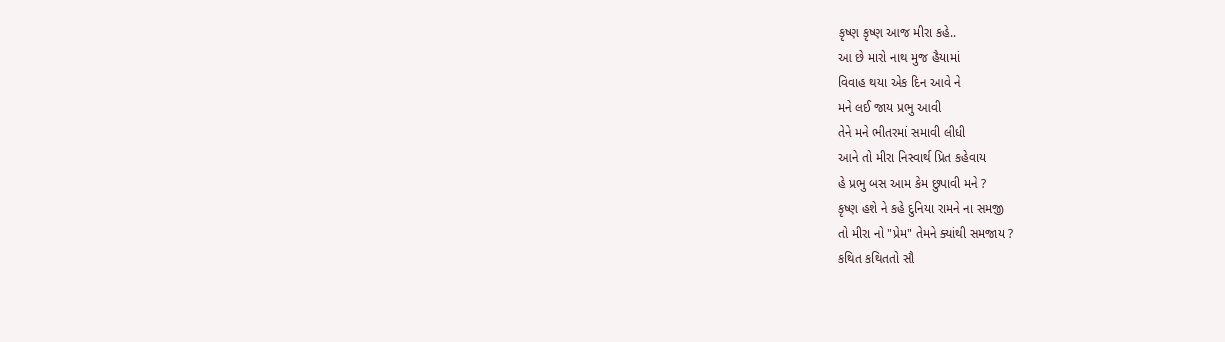કૃષ્ણ કૃષ્ણ આજ મીરા કહે..
આ છે મારો નાથ મુજ હૈયામાં
વિવાહ થયા એક દિન આવે ને
મને લઈ જાય પ્રભુ આવી
તેને મને ભીતરમાં સમાવી લીધી
આને તો મીરા નિસ્વાર્થ પ્રિત કહેવાય
હે પ્રભુ બસ આમ કેમ છુપાવી મને ?
કૃષ્ણ હશે ને કહે દુનિયા રામને ના સમજી
તો મીરા નો "પ્રેમ" તેમને ક્યાંથી સમજાય ?
કથિત કથિતતો સૌ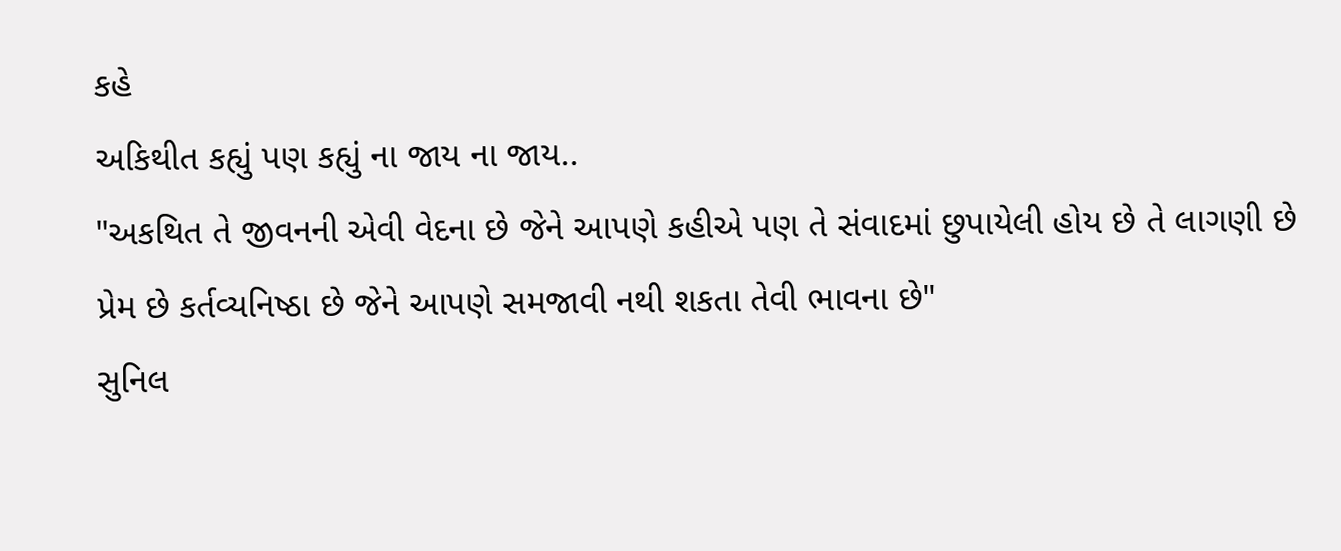કહે
અકિથીત કહ્યું પણ કહ્યું ના જાય ના જાય..
"અકથિત તે જીવનની એવી વેદના છે જેને આપણે કહીએ પણ તે સંવાદમાં છુપાયેલી હોય છે તે લાગણી છે પ્રેમ છે કર્તવ્યનિષ્ઠા છે જેને આપણે સમજાવી નથી શકતા તેવી ભાવના છે"
સુનિલ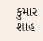કુમાર શાહ